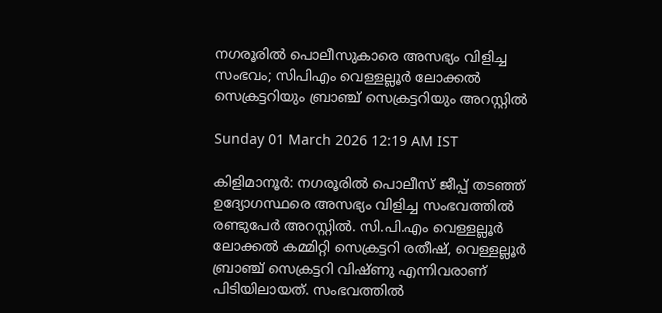നഗരൂരിൽ പൊലീസുകാരെ അസഭ്യം വിളിച്ച സംഭവം; സിപിഎം വെള്ളല്ലൂർ ലോക്കൽ സെക്രട്ടറിയും ബ്രാഞ്ച് സെക്രട്ടറിയും അറസ്റ്റിൽ

Sunday 01 March 2026 12:19 AM IST

കിളിമാനൂർ: നഗരൂരിൽ പൊലീസ് ജീപ്പ് തടഞ്ഞ് ഉദ്യോഗസ്ഥരെ അസഭ്യം വിളിച്ച സംഭവത്തിൽ രണ്ടുപേർ അറസ്റ്റിൽ. സി.പി.എം വെള്ളല്ലൂർ ലോക്കൽ കമ്മിറ്റി സെക്രട്ടറി രതീഷ്, വെള്ളല്ലൂർ ബ്രാഞ്ച് സെക്രട്ടറി വിഷ്‌ണു എന്നിവരാണ് പിടിയിലായത്. സംഭവത്തിൽ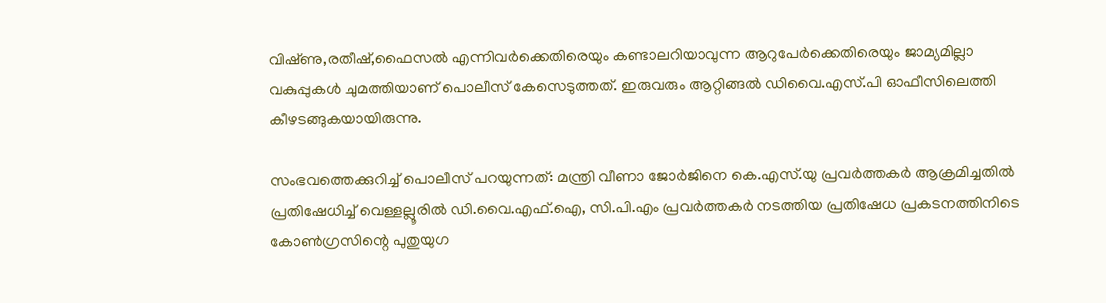വിഷ്‌ണു,രതീഷ്,ഫൈസൽ എന്നിവർക്കെതിരെയും കണ്ടാലറിയാവുന്ന ആറുപേർക്കെതിരെയും ജാമ്യമില്ലാ വകുപ്പുകൾ ചുമത്തിയാണ് പൊലീസ് കേസെടുത്തത്. ഇരുവരും ആറ്റിങ്ങൽ ഡിവൈ.എസ്.പി ഓഫീസിലെത്തി കീഴടങ്ങുകയായിരുന്നു.

സംഭവത്തെക്കുറിച്ച് പൊലീസ് പറയുന്നത്: മന്ത്രി വീണാ ജോർജിനെ കെ.എസ്.യു പ്രവർത്തകർ ആക്രമിച്ചതിൽ പ്രതിഷേധിച്ച് വെള്ളല്ലൂരിൽ ഡി.വൈ.എഫ്.ഐ, സി.പി.എം പ്രവർത്തകർ നടത്തിയ പ്രതിഷേധ പ്രകടനത്തിനിടെ കോൺഗ്രസിന്റെ പുതുയുഗ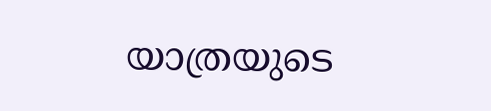യാത്രയുടെ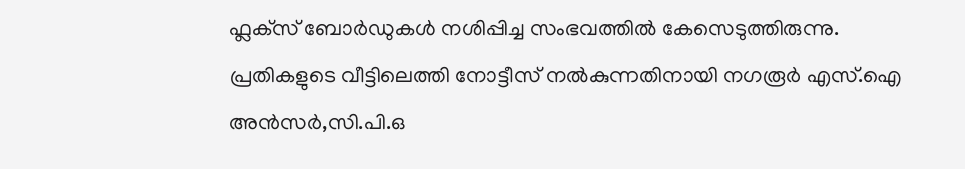ഫ്ലക്‌സ് ബോർഡുകൾ നശിപ്പിച്ച സംഭവത്തിൽ കേസെടുത്തിരുന്നു. പ്രതികളുടെ വീട്ടിലെത്തി നോട്ടീസ് നൽകുന്നതിനായി നഗരൂർ എസ്.ഐ അൻസർ,സി.പി.ഒ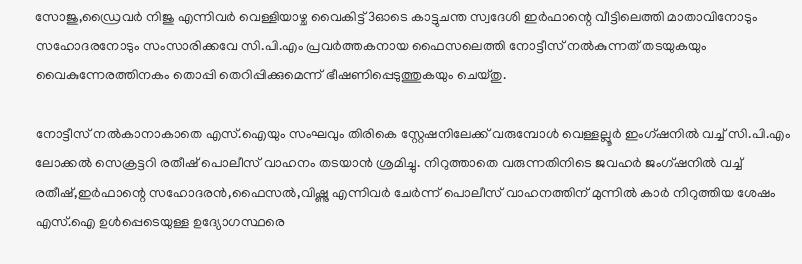സോജു,ഡ്രൈവർ നിജു എന്നിവർ വെള്ളിയാഴ്ച വൈകിട്ട് 3ഓടെ കാട്ടുചന്ത സ്വദേശി ഇർഫാന്റെ വീട്ടിലെത്തി മാതാവിനോടും സഹോദരനോടും സംസാരിക്കവേ സി.പി.എം പ്രവർത്തകനായ ഫൈസലെത്തി നോട്ടീസ് നൽകുന്നത് തടയുകയും വൈകുന്നേരത്തിനകം തൊപ്പി തെറിപ്പിക്കുമെന്ന് ഭീഷണിപ്പെടുത്തുകയും ചെയ്‌തു.

നോട്ടീസ് നൽകാനാകാതെ എസ്.ഐയും സംഘവും തിരികെ സ്റ്റേഷനിലേക്ക് വരുമ്പോൾ വെള്ളല്ലൂർ ഇംഗ്ഷനിൽ വച്ച് സി.പി.എം ലോക്കൽ സെക്രട്ടറി രതീഷ് പൊലീസ് വാഹനം തടയാൻ ശ്രമിച്ചു. നിറുത്താതെ വരുന്നതിനിടെ ജവഹർ ജംഗ്ഷനിൽ വച്ച് രതീഷ്,ഇർഫാന്റെ സഹോദരൻ,ഫൈസൽ,വിഷ്ണു എന്നിവർ ചേർന്ന് പൊലീസ് വാഹനത്തിന് മുന്നിൽ കാർ നിറുത്തിയ ശേഷം എസ്.ഐ ഉൾപ്പെടെയുള്ള ഉദ്യോഗസ്ഥരെ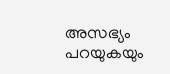അസഭ്യം പറയുകയും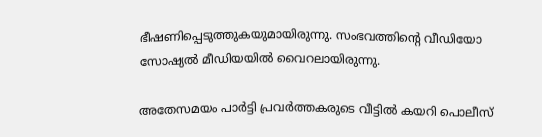ഭീഷണിപ്പെടുത്തുകയുമായിരുന്നു. സംഭവത്തിന്റെ വീഡിയോ സോഷ്യൽ മീഡിയയിൽ വൈറലായിരുന്നു.

അതേസമയം പാർട്ടി പ്രവർത്തകരുടെ വീട്ടിൽ കയറി പൊലീസ്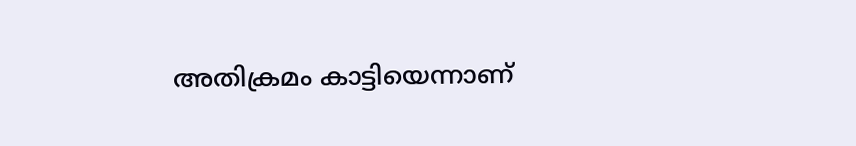അതിക്രമം കാട്ടിയെന്നാണ്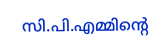സി.പി.എമ്മിന്റെ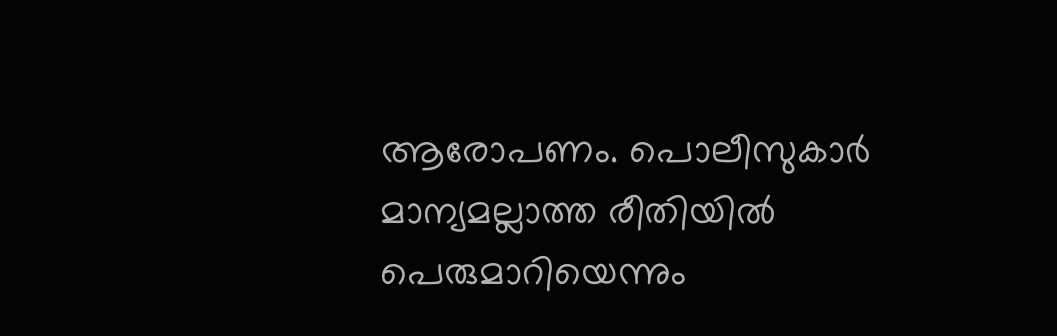ആരോപണം. പൊലീസുകാർ മാന്യമല്ലാത്ത രീതിയിൽ പെരുമാറിയെന്നും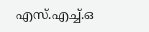എസ്.എച്ച്.ഒ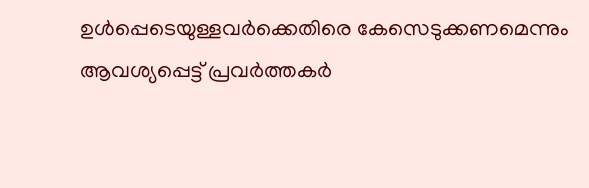ഉൾപ്പെടെയുള്ളവർക്കെതിരെ കേസെടുക്കണമെന്നും ആവശ്യപ്പെട്ട് പ്രവർത്തകർ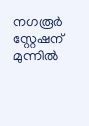നഗരൂർ സ്റ്റേഷന് മുന്നിൽ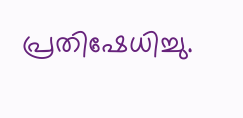പ്രതിഷേധിച്ചു.